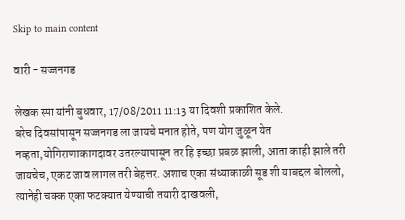Skip to main content

वारी - सज्जनगड

लेखक स्पा यांनी बुधवार, 17/08/2011 11:13 या दिवशी प्रकाशित केले.
बरेच दिवसांपासून सज्जनगड ला जायचे मनात होते, पण योग जुळून येत नव्हता,योगिराणाकागदावर उतरल्यापासून तर हि इच्छा प्रबळ झाली, आता काही झाले तरी जायचेच, एकट जाव लागल तरी बेहत्तर. अशाच एका संध्याकाळी सूड शी याबद्दल बोललो, त्यानेही चक्क एका फटक्यात येण्याची तयारी दाखवली,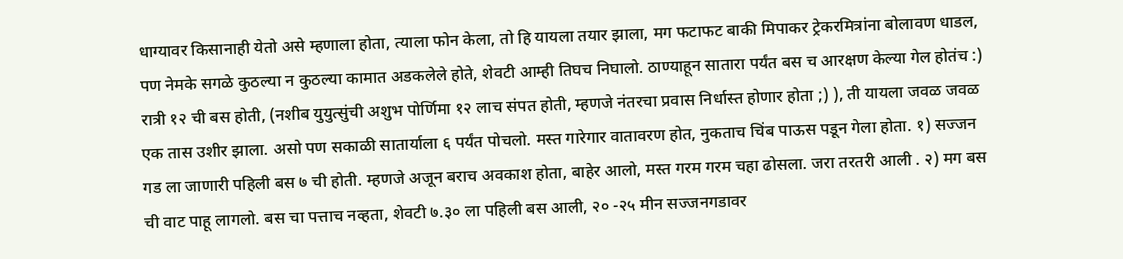धाग्यावर किसानाही येतो असे म्हणाला होता, त्याला फोन केला, तो हि यायला तयार झाला, मग फटाफट बाकी मिपाकर ट्रेकरमित्रांना बोलावण धाडल, पण नेमके सगळे कुठल्या न कुठल्या कामात अडकलेले होते, शेवटी आम्ही तिघच निघालो. ठाण्याहून सातारा पर्यंत बस च आरक्षण केल्या गेल होतंच :) रात्री १२ ची बस होती, (नशीब युयुत्सुंची अशुभ पोर्णिमा १२ लाच संपत होती, म्हणजे नंतरचा प्रवास निर्धास्त होणार होता ;) ), ती यायला जवळ जवळ एक तास उशीर झाला. असो पण सकाळी सातार्याला ६ पर्यंत पोचलो. मस्त गारेगार वातावरण होत, नुकताच चिंब पाऊस पडून गेला होता. १) सज्जन गड ला जाणारी पहिली बस ७ ची होती. म्हणजे अजून बराच अवकाश होता, बाहेर आलो, मस्त गरम गरम चहा ढोसला. जरा तरतरी आली . २) मग बस ची वाट पाहू लागलो. बस चा पत्ताच नव्हता, शेवटी ७.३० ला पहिली बस आली, २० -२५ मीन सज्जनगडावर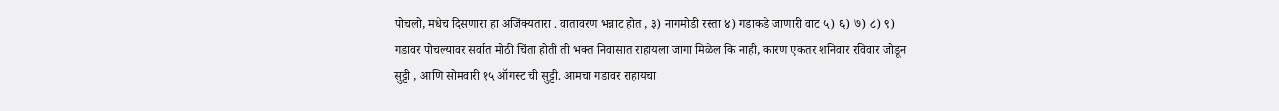पोचलो, मधेच दिसणारा हा अजिंक्यतारा . वातावरण भन्नाट होत , ३) नागमोडी रस्ता ४) गडाकडे जाणारी वाट ५) ६) ७) ८) ९) गडावर पोचल्यावर सर्वात मोठी चिंता होती ती भक्त निवासात राहायला जागा मिळेल कि नाही, कारण एकतर शनिवार रविवार जोडून सुट्टी , आणि सोमवारी १५ ऑगस्ट ची सुट्टी. आमचा गडावर राहायचा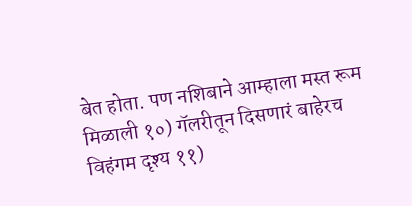बेत होता. पण नशिबाने आम्हाला मस्त रूम मिळाली १०) गॅलरीतून दिसणारं बाहेरच विहंगम दृश्य ११)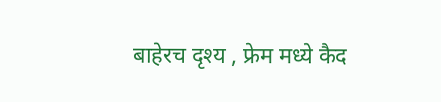बाहेरच दृश्य , फ्रेम मध्ये कैद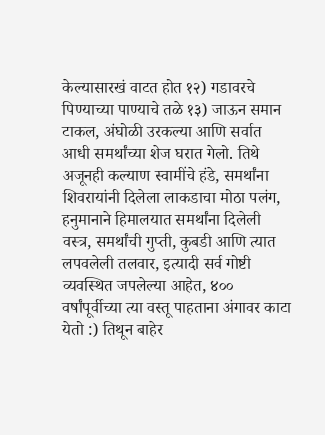केल्यासारखं वाटत होत १२) गडावरचे पिण्याच्या पाण्याचे तळे १३) जाऊन समान टाकल, अंघोळी उरकल्या आणि सर्वात आधी समर्थांच्या शेज घरात गेलो. तिथे अजूनही कल्याण स्वामींचे हंडे, समर्थांना शिवरायांनी दिलेला लाकडाचा मोठा पलंग, हनुमानाने हिमालयात समर्थांना दिलेली वस्त्र, समर्थांची गुप्ती, कुबडी आणि त्यात लपवलेली तलवार, इत्यादी सर्व गोष्टी व्यवस्थित जपलेल्या आहेत, ४०० वर्षांपूर्वीच्या त्या वस्तू पाहताना अंगावर काटा येतो :) तिथून बाहेर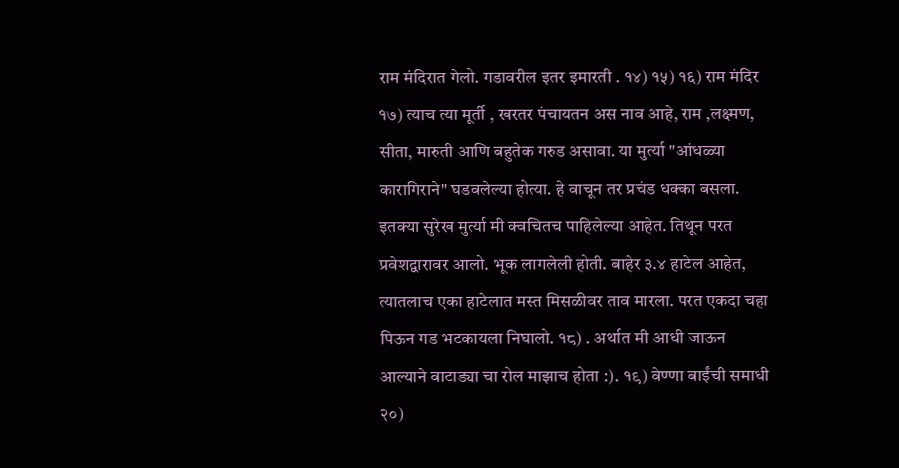राम मंदिरात गेलो. गडावरील इतर इमारती . १४) १५) १६) राम मंदिर १७) त्याच त्या मूर्ती , खरतर पंचायतन अस नाव आहे, राम ,लक्ष्मण, सीता, मारुती आणि बहुतेक गरुड असावा. या मुर्त्या "आंधळ्या कारागिराने" घडवलेल्या होत्या. हे वाचून तर प्रचंड धक्का बसला. इतक्या सुरेख मुर्त्या मी क्वचितच पाहिलेल्या आहेत. तिथून परत प्रवेशद्वारावर आलो. भूक लागलेली होती. बाहेर ३.४ हाटेल आहेत, त्यातलाच एका हाटेलात मस्त मिसळीवर ताव मारला. परत एकदा चहा पिऊन गड भटकायला निघालो. १८) . अर्थात मी आधी जाऊन आल्याने वाटाड्या चा रोल माझाच होता :). १९) वेण्णा बाईंची समाधी २०)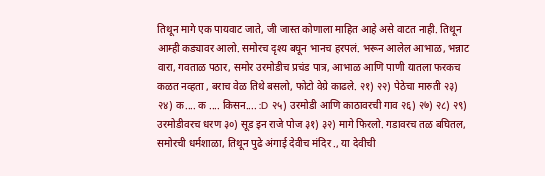तिथून मागे एक पायवाट जाते, जी जास्त कोणाला माहित आहे असे वाटत नाही. तिथून आम्ही कड्यावर आलो. समोरच दृश्य बघून भानच हरपलं. भरून आलेल आभाळ, भन्नाट वारा, गवताळ पठार, समोर उरमोडीच प्रचंड पात्र, आभाळ आणि पाणी यातला फरकच कळत नव्हता , बराच वेळ तिथे बसलो, फोटो वेग्रे काढले. २१) २२) पेठेचा मारुती २३) २४) क.... क .... किसन.... :D २५) उरमोडी आणि काठावरची गाव २६) २७) २८) २९) उरमोडीवरच धरण ३०) सूड इन राजे पोज ३१) ३२) मागे फिरलो. गडावरच तळ बघितल, समोरची धर्मशाळा, तिथून पुढे अंगाई देवीच मंदिर ., या देवीची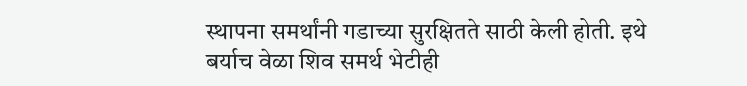स्थापना समर्थांनी गडाच्या सुरक्षितते साठी केली होती. इथे बर्याच वेळा शिव समर्थ भेटीही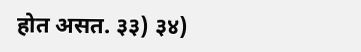होत असत. ३३) ३४)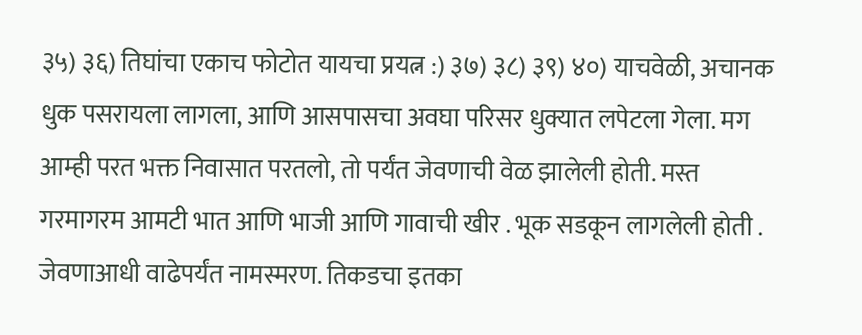३५) ३६) तिघांचा एकाच फोटोत यायचा प्रयत्न :) ३७) ३८) ३९) ४०) याचवेळी, अचानक धुक पसरायला लागला, आणि आसपासचा अवघा परिसर धुक्यात लपेटला गेला. मग आम्ही परत भक्त निवासात परतलो, तो पर्यंत जेवणाची वेळ झालेली होती. मस्त गरमागरम आमटी भात आणि भाजी आणि गावाची खीर . भूक सडकून लागलेली होती . जेवणाआधी वाढेपर्यंत नामस्मरण. तिकडचा इतका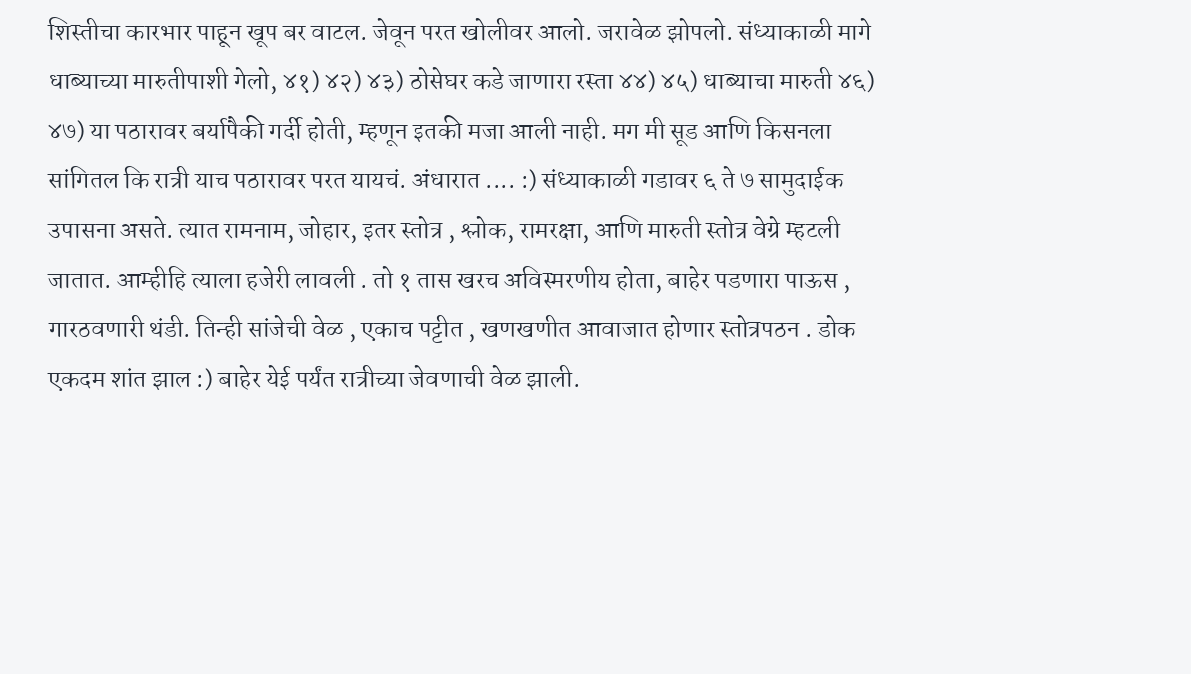शिस्तीचा कारभार पाहून खूप बर वाटल. जेवून परत खोलीवर आलो. जरावेळ झोपलो. संध्याकाळी मागे धाब्याच्या मारुतीपाशी गेलो, ४१) ४२) ४३) ठोसेघर कडे जाणारा रस्ता ४४) ४५) धाब्याचा मारुती ४६) ४७) या पठारावर बर्यापैकी गर्दी होती, म्हणून इतकी मजा आली नाही. मग मी सूड आणि किसनला सांगितल कि रात्री याच पठारावर परत यायचं. अंधारात .... :) संध्याकाळी गडावर ६ ते ७ सामुदाईक उपासना असते. त्यात रामनाम, जोहार, इतर स्तोत्र , श्लोक, रामरक्षा, आणि मारुती स्तोत्र वेग्रे म्हटली जातात. आम्हीहि त्याला हजेरी लावली . तो १ तास खरच अविस्मरणीय होता, बाहेर पडणारा पाऊस , गारठवणारी थंडी. तिन्ही सांजेची वेळ , एकाच पट्टीत , खणखणीत आवाजात होणार स्तोत्रपठन . डोक एकदम शांत झाल :) बाहेर येई पर्यंत रात्रीच्या जेवणाची वेळ झाली.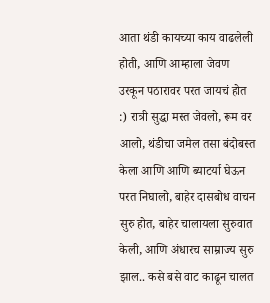आता थंडी कायच्या काय वाढलेली होती, आणि आम्हाला जेवण उरकून पठारावर परत जायचं होत :) रात्री सुद्धा मस्त जेवलो, रूम वर आलो, थंडीचा जमेल तसा बंदोबस्त केला आणि आणि ब्याटर्या घेऊन परत निघालो, बाहेर दासबोध वाचन सुरु होत, बाहेर चालायला सुरुवात केली, आणि अंधारच साम्राज्य सुरु झाल.. कसे बसे वाट काढून चालत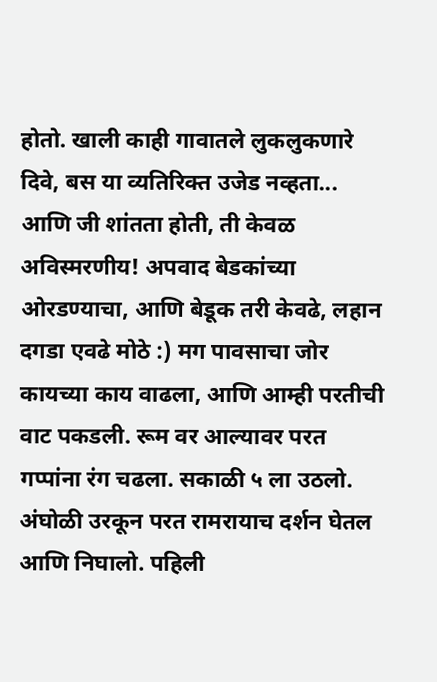होतो. खाली काही गावातले लुकलुकणारे दिवे, बस या व्यतिरिक्त उजेड नव्हता... आणि जी शांतता होती, ती केवळ अविस्मरणीय! अपवाद बेडकांच्या ओरडण्याचा, आणि बेडूक तरी केवढे, लहान दगडा एवढे मोठे :) मग पावसाचा जोर कायच्या काय वाढला, आणि आम्ही परतीची वाट पकडली. रूम वर आल्यावर परत गप्पांना रंग चढला. सकाळी ५ ला उठलो. अंघोळी उरकून परत रामरायाच दर्शन घेतल आणि निघालो. पहिली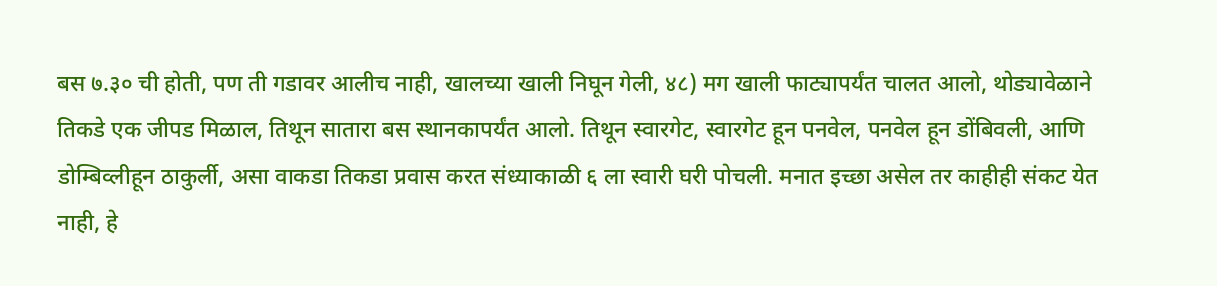बस ७.३० ची होती, पण ती गडावर आलीच नाही, खालच्या खाली निघून गेली, ४८) मग खाली फाट्यापर्यंत चालत आलो, थोड्यावेळाने तिकडे एक जीपड मिळाल, तिथून सातारा बस स्थानकापर्यंत आलो. तिथून स्वारगेट, स्वारगेट हून पनवेल, पनवेल हून डोंबिवली, आणि डोम्बिव्लीहून ठाकुर्ली, असा वाकडा तिकडा प्रवास करत संध्याकाळी ६ ला स्वारी घरी पोचली. मनात इच्छा असेल तर काहीही संकट येत नाही, हे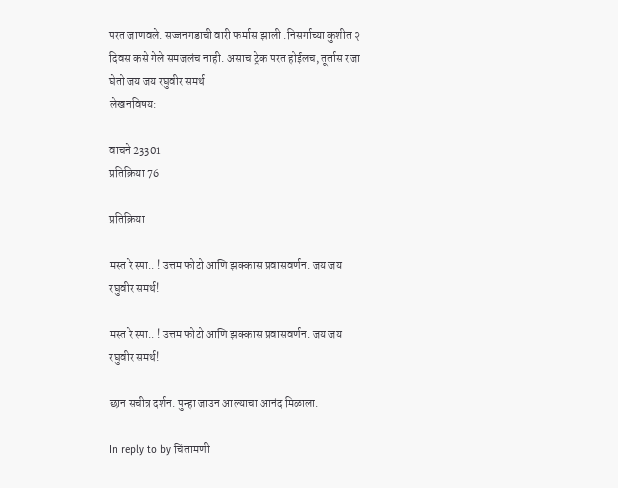परत जाणवले. सज्जनगडाची वारी फर्मास झाली .निसर्गाच्या कुशीत २ दिवस कसे गेले समजलंच नाही. असाच ट्रेक परत होईलच, तूर्तास रजा घेतो जय जय रघुवीर समर्थ
लेखनविषय:

वाचने 23301
प्रतिक्रिया 76

प्रतिक्रिया

मस्त रे स्पा.. ! उत्तम फोटो आणि झक्कास प्रवासवर्णन. जय जय रघुवीर समर्थ!

मस्त रे स्पा.. ! उत्तम फोटो आणि झक्कास प्रवासवर्णन. जय जय रघुवीर समर्थ!

छान सचीत्र दर्शन. पुन्हा जाउन आल्याचा आनंद मिळाला.

In reply to by चिंतामणी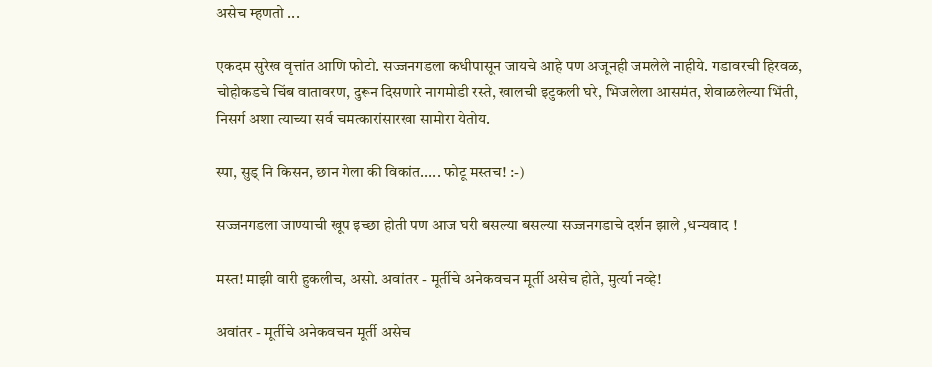असेच म्हणतो ...

एकदम सुरेख वृत्तांत आणि फोटो. सज्जनगडला कधीपासून जायचे आहे पण अजूनही जमलेले नाहीये. गडावरची हिरवळ, चोहोकडचे चिंब वातावरण, दुरून दिसणारे नागमोडी रस्ते, खालची इटुकली घरे, भिजलेला आसमंत, शेवाळलेल्या भिंती, निसर्ग अशा त्याच्या सर्व चमत्कारांसारखा सामोरा येतोय.

स्पा, सुड् नि किसन, छान गेला की विकांत..... फोटू मस्तच! :-)

सज्जनगडला जाण्याची खूप इच्छा होती पण आज घरी बसल्या बसल्या सज्जनगडाचे दर्शन झाले ,धन्यवाद !

मस्त! माझी वारी हुकलीच, असो. अवांतर - मूर्तीचे अनेकवचन मूर्ती असेच होते, मुर्त्या नव्हे!

अवांतर - मूर्तीचे अनेकवचन मूर्ती असेच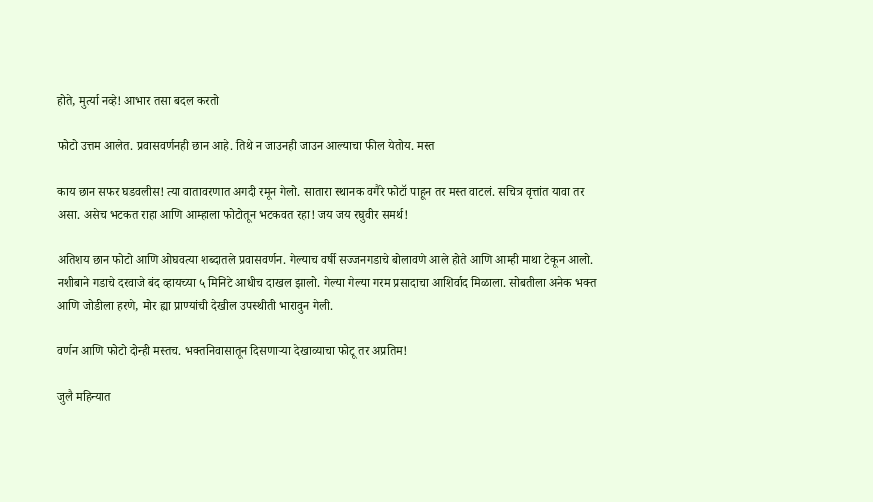होते, मुर्त्या नव्हे! आभार तसा बदल करतो

फोटो उत्तम आलेत. प्रवासवर्णनही छान आहे. तिथे न जाउनही जाउन आल्याचा फील येतोय. मस्त

काय छान सफर घडवलीस! त्या वातावरणात अगदी रमून गेलो. सातारा स्थानक वगैरे फोटॉ पाहून तर मस्त वाटलं. सचित्र वृत्तांत यावा तर असा. असेच भटकत राहा आणि आम्हाला फोटोतून भटकवत रहा! जय जय रघुवीर समर्थ!

अतिशय छान फोटो आणि ओघवत्या शब्दातले प्रवासवर्णन. गेल्याच वर्षी सज्जनगडाचे बोलावणे आले होते आणि आम्ही माथा टेकून आलो. नशीबाने गडाचे दरवाजे बंद व्हायच्या ५ मिनिटे आधीच दाखल झालो. गेल्या गेल्या गरम प्रसादाचा आशिर्वाद मिळाला. सोबतीला अनेक भक्त आणि जोडीला हरणे, मोर ह्या प्राण्यांची देखील उपस्थीती भारावुन गेली.

वर्णन आणि फोटो दोन्ही मस्तच. भक्तनिवासातून दिसणार्‍या देखाव्याचा फोटू तर अप्रतिम!

जुलै महिन्यात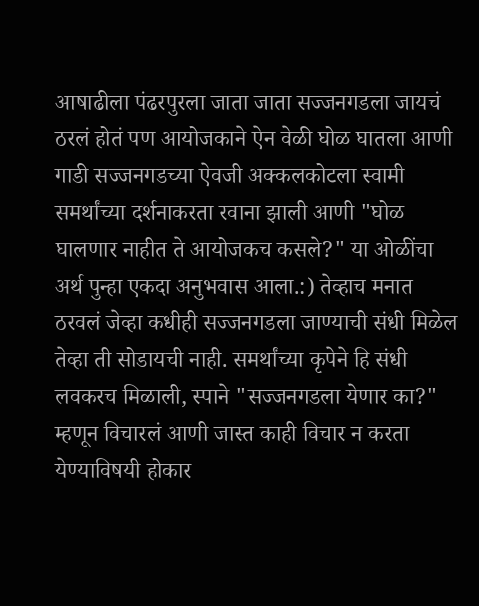आषाढीला पंढरपुरला जाता जाता सज्जनगडला जायचं ठरलं होतं पण आयोजकाने ऐन वेळी घोळ घातला आणी गाडी सज्जनगडच्या ऐवजी अक्कलकोटला स्वामी समर्थांच्या दर्शनाकरता रवाना झाली आणी "घोळ घालणार नाहीत ते आयोजकच कसले?" या ओळींचा अर्थ पुन्हा एकदा अनुभवास आला.:) तेव्हाच मनात ठरवलं जेव्हा कधीही सज्जनगडला जाण्याची संधी मिळेल तेव्हा ती सोडायची नाही. समर्थांच्या कृपेने हि संधी लवकरच मिळाली, स्पाने "सज्जनगडला येणार का?" म्हणून विचारलं आणी जास्त काही विचार न करता येण्याविषयी होकार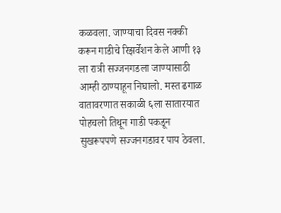कळवला. जाण्याचा दिवस नक्की करून गाडीचे रिझर्वेशन केले आणी १३ ला रात्री सज्जनगडला जाण्यासाठी आम्ही ठाण्याहून निघालो. मस्त ढगाळ वातावरणात सकाळी ६ला सातारयात पोहचलो तिथून गाडी पकडून सुखरूपपणे सज्जनगडावर पाय ठेवला.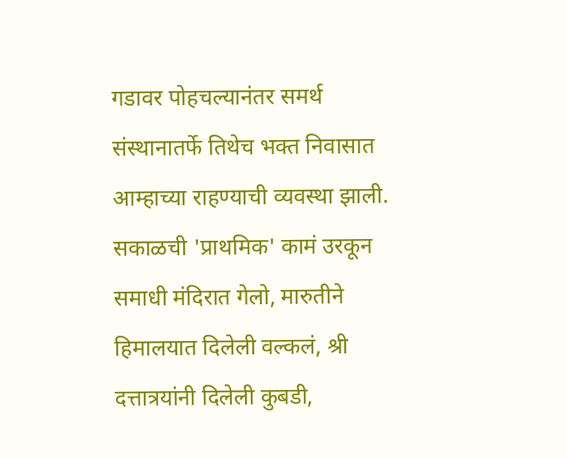गडावर पोहचल्यानंतर समर्थ संस्थानातर्फे तिथेच भक्त निवासात आम्हाच्या राहण्याची व्यवस्था झाली. सकाळची 'प्राथमिक' कामं उरकून समाधी मंदिरात गेलो, मारुतीने हिमालयात दिलेली वल्कलं, श्री दत्तात्रयांनी दिलेली कुबडी,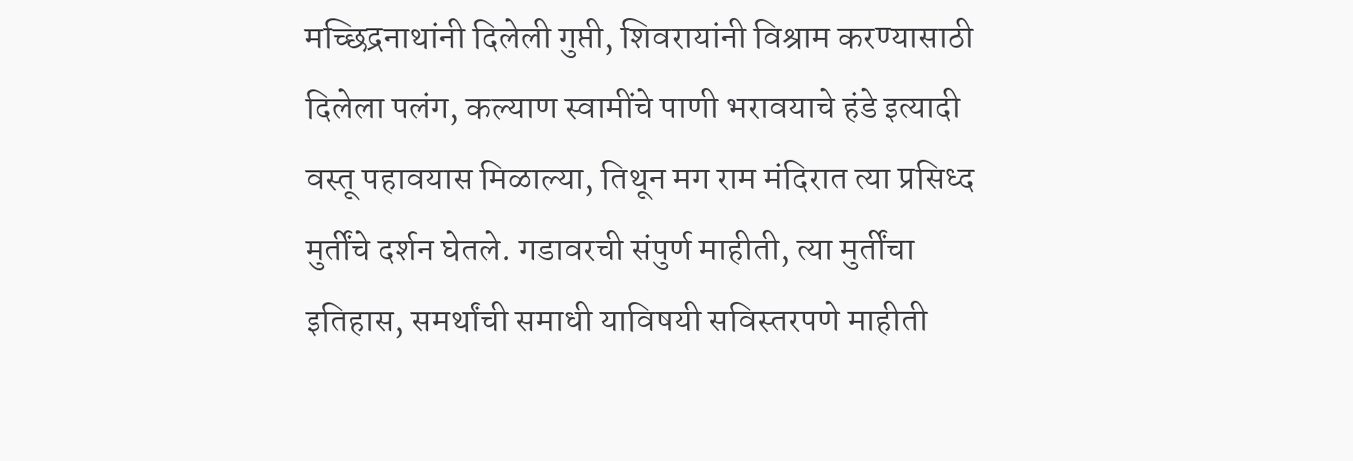मच्छिद्रनाथांनी दिलेली गुप्ती, शिवरायांनी विश्राम करण्यासाठी दिलेला पलंग, कल्याण स्वामींचे पाणी भरावयाचे हंडे इत्यादी वस्तू पहावयास मिळाल्या, तिथून मग राम मंदिरात त्या प्रसिध्द मुर्तींचे दर्शन घेतले. गडावरची संपुर्ण माहीती, त्या मुर्तींचा इतिहास, समर्थांची समाधी याविषयी सविस्तरपणे माहीती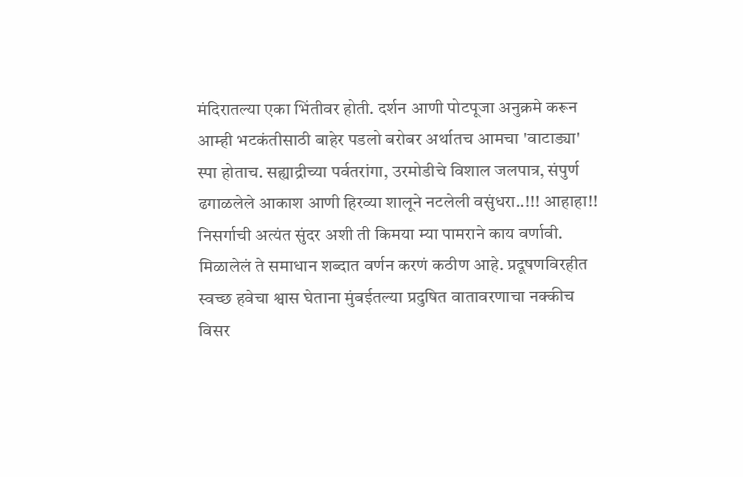मंदिरातल्या एका भिंतीवर होती. दर्शन आणी पोटपूजा अनुक्रमे करून आम्ही भटकंतीसाठी बाहेर पडलो बरोबर अर्थातच आमचा 'वाटाड्या' स्पा होताच. सह्याद्रीच्या पर्वतरांगा, उरमोडीचे विशाल जलपात्र, संपुर्ण ढगाळलेले आकाश आणी हिरव्या शालूने नटलेली वसुंधरा..!!! आहाहा!! निसर्गाची अत्यंत सुंदर अशी ती किमया म्या पामराने काय वर्णावी. मिळालेलं ते समाधान शब्दात वर्णन करणं कठीण आहे. प्रदूषणविरहीत स्वच्छ हवेचा श्वास घेताना मुंबईतल्या प्रदुषित वातावरणाचा नक्कीच विसर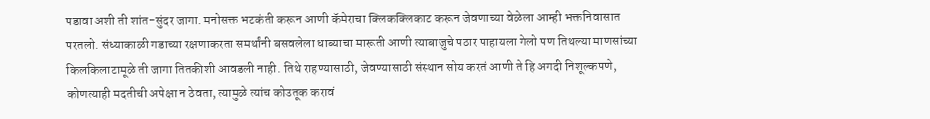पडावा अशी ती शांत-सुंदर जागा. मनोसक्त भटकंती करून आणी कॅमेराचा क्लिकक्लिकाट करून जेवणाच्या वेळेला आम्ही भक्तनिवासात परतलो. संध्याकाळी गडाच्या रक्षणाकरता समर्थांनी बसवलेला धाब्याचा मारूती आणी त्याबाजुचे पठार पाहायला गेलो पण तिथल्या माणसांच्या किलकिलाटामूळे ती जागा तितकीशी आवडली नाही. तिथे राहण्यासाठी, जेवण्यासाठी संस्थान सोय करतं आणी ते हि अगदी निशूल्कपणे, कोणत्याही मदतीची अपेक्षा न ठेवता, त्यामुळे त्यांच कोउतूक करावं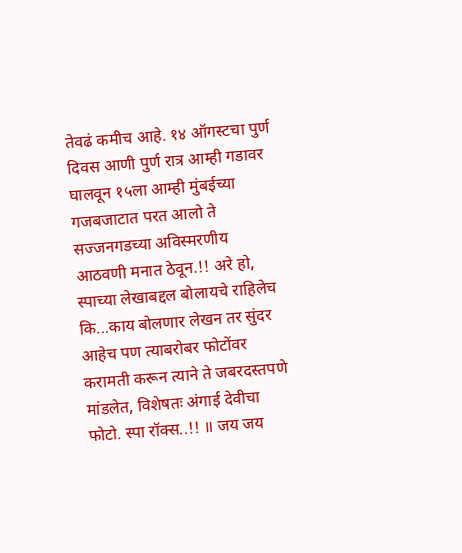तेवढं कमीच आहे. १४ ऑगस्टचा पुर्ण दिवस आणी पुर्ण रात्र आम्ही गडावर घालवून १५ला आम्ही मुंबईच्या गजबजाटात परत आलो ते सज्जनगडच्या अविस्मरणीय आठवणी मनात ठेवून.!! अरे हो, स्पाच्या लेखाबद्दल बोलायचे राहिलेच कि...काय बोलणार लेखन तर सुंदर आहेच पण त्याबरोबर फोटोंवर करामती करून त्याने ते जबरदस्तपणे मांडलेत, विशेषतः अंगाई देवीचा फोटो. स्पा रॉक्स..!! ॥ जय जय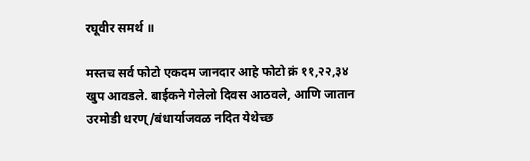रघूवीर समर्थ ॥

मस्तच सर्व फोटो एकदम जानदार आहे फोटो क्रं ११,२२,३४ खुप आवडले. बाईकने गेलेलो दिवस आठवले, आणि जातान उरमोडी धरण्/बंधार्याजवळ नदित येथेच्छ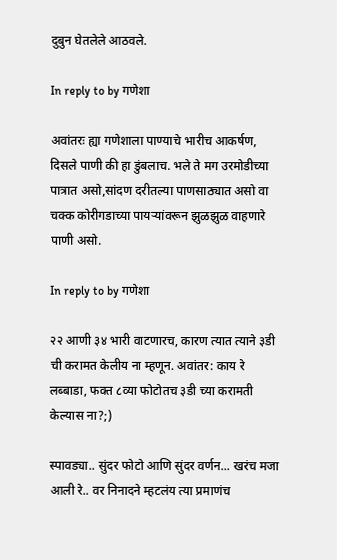दुबुन घेतलेले आठवले.

In reply to by गणेशा

अवांतरः ह्या गणेशाला पाण्याचे भारीच आकर्षण, दिसले पाणी की हा डुंबलाच. भले ते मग उरमोडीच्या पात्रात असो,सांदण दरीतल्या पाणसाठ्यात असो वा चक्क कोरीगडाच्या पायर्‍यांवरून झुळझुळ वाहणारे पाणी असो.

In reply to by गणेशा

२२ आणी ३४ भारी वाटणारच, कारण त्यात त्याने ३डी ची करामत केलीय ना म्हणून. अवांतर: काय रे लब्बाडा, फक्त ८व्या फोटोतच ३डी च्या करामती केल्यास ना?;)

स्पावड्या.. सुंदर फोटो आणि सुंदर वर्णन... खरंच मजा आली रे.. वर निनादने म्हटलंय त्या प्रमाणंच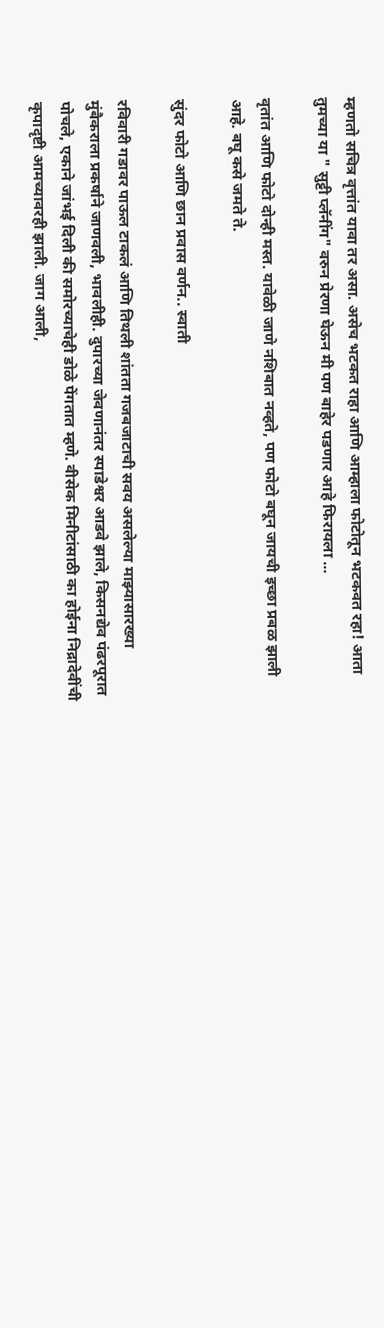म्हणतो सचित्र वृत्तांत यावा तर असा. असेच भटकत राहा आणि आम्हाला फोटोतून भटकवत रहा! आता तुमच्या या " सुट्टी प्लॅनींग" वरुन प्रेरणा घेऊन मी पण बाहेर पडणार आहे फिरायला ...

वृतांत आणि फोटो दोन्ही मस्त. यावेळी जाणे नशिबात नव्हते, पण फोटो बघून जायची इच्छा प्रबळ झाली आहे. बघू कसे जमते ते.

सुंदर फोटो आणि छान प्रवास वर्णन.. स्वाती

रविवारी गडावर पाऊल टाकलं आणि तिथली शांतता गजबजाटाची सवय असलेल्या माझ्यासारख्या मुंबैकराला प्रकर्षाने जाणवली, भावलीही. दुपारच्या जेवणानंतर स्पाडेश्वर आडवे झाले, किसनद्येव पंढरपूरात पोचले, एकाने जांभई दिली की समोरच्याचेही डोळे पेंगतात म्हणे. वीसेक मिनीटांसाठी का होईना निद्रादेवींची कृपादृष्टी आमच्यावरही झाली. जाग आली,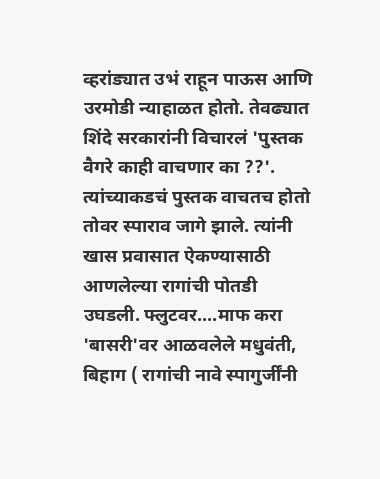व्हरांड्यात उभं राहून पाऊस आणि उरमोडी न्याहाळत होतो. तेवढ्यात शिंदे सरकारांनी विचारलं 'पुस्तक वैगरे काही वाचणार का ??'. त्यांच्याकडचं पुस्तक वाचतच होतो तोवर स्पाराव जागे झाले. त्यांनी खास प्रवासात ऐकण्यासाठी आणलेल्या रागांची पोतडी उघडली. फ्लुटवर....माफ करा 'बासरी'वर आळवलेले मधुवंती, बिहाग ( रागांची नावे स्पागुर्जींनी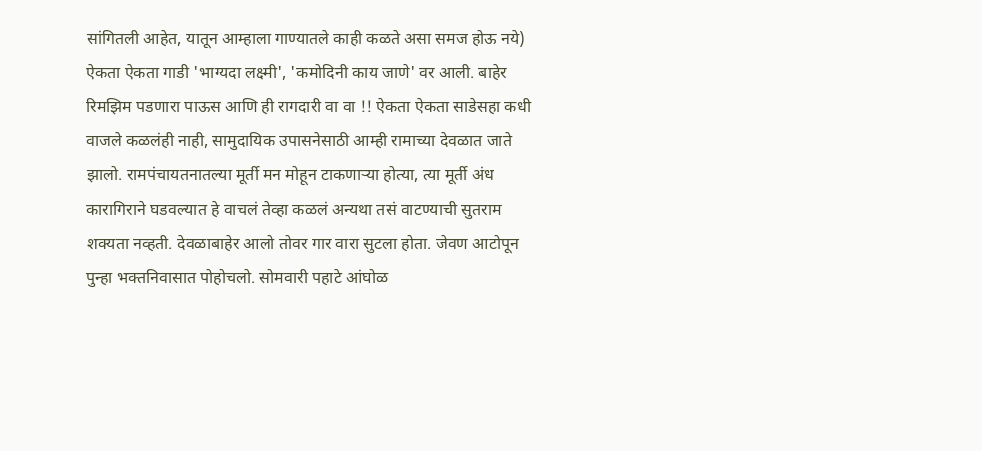सांगितली आहेत, यातून आम्हाला गाण्यातले काही कळते असा समज होऊ नये) ऐकता ऐकता गाडी 'भाग्यदा लक्ष्मी', 'कमोदिनी काय जाणे' वर आली. बाहेर रिमझिम पडणारा पाऊस आणि ही रागदारी वा वा !! ऐकता ऐकता साडेसहा कधी वाजले कळलंही नाही, सामुदायिक उपासनेसाठी आम्ही रामाच्या देवळात जाते झालो. रामपंचायतनातल्या मूर्ती मन मोहून टाकणार्‍या होत्या, त्या मूर्ती अंध कारागिराने घडवल्यात हे वाचलं तेव्हा कळलं अन्यथा तसं वाटण्याची सुतराम शक्यता नव्हती. देवळाबाहेर आलो तोवर गार वारा सुटला होता. जेवण आटोपून पुन्हा भक्तनिवासात पोहोचलो. सोमवारी पहाटे आंघोळ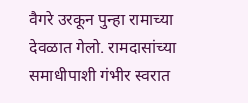वैगरे उरकून पुन्हा रामाच्या देवळात गेलो. रामदासांच्या समाधीपाशी गंभीर स्वरात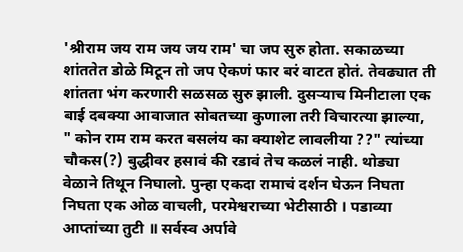'श्रीराम जय राम जय जय राम' चा जप सुरु होता. सकाळच्या शांततेत डोळे मिटून तो जप ऐकणं फार बरं वाटत होतं. तेवढ्यात ती शांतता भंग करणारी सळसळ सुरु झाली. दुसर्‍याच मिनीटाला एक बाई दबक्या आवाजात सोबतच्या कुणाला तरी विचारत्या झाल्या, " कोन राम राम करत बसलंय का क्याशेट लावलीया ??" त्यांच्या चौकस(?) बुद्धीवर हसावं की रडावं तेच कळलं नाही. थोड्या वेळाने तिथून निघालो. पुन्हा एकदा रामाचं दर्शन घेऊन निघता निघता एक ओळ वाचली, परमेश्वराच्या भेटीसाठी । पडाव्या आप्तांच्या तुटी ॥ सर्वस्व अर्पावे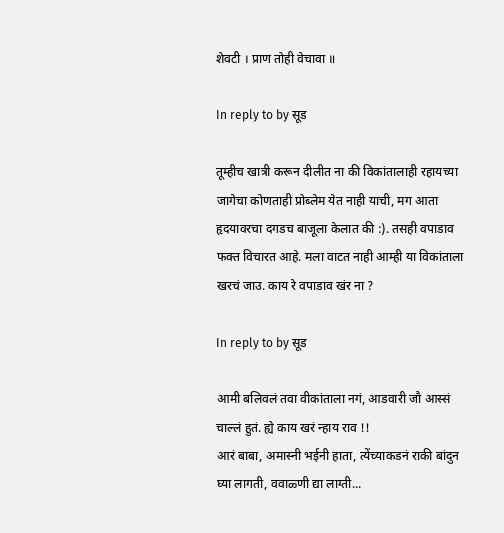शेवटी । प्राण तोही वेचावा ॥

In reply to by सूड

तूम्हीच खात्री करून दीलीत ना की विकांतालाही रहायच्या जागेचा कोणताही प्रोब्लेम येत नाही याची, मग आता हृदयावरचा दगडच बाजूला केलात की :). तसही वपाडाव फक्त विचारत आहे. मला वाटत नाही आम्ही या विकांताला खरचं जाउ. काय रे वपाडाव खंर ना ?

In reply to by सूड

आमी बलिवलं तवा वीकांताला नगं, आडवारी जौ आस्सं चाल्लं हुतं. ह्ये काय खरं न्हाय राव !!
आरं बाबा, अमास्नी भईनी हाता, त्येंच्याकडनं राकी बांदुन घ्या लागती, ववाळ्णी द्या लाग्ती...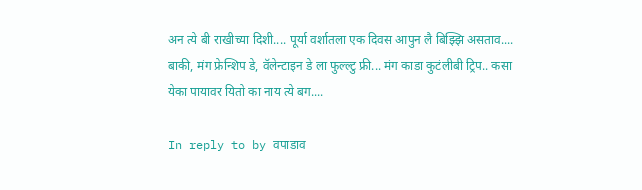अन त्ये बी राखीच्या दिशी.... पूर्या वर्शातला एक दिवस आपुन लै बिझ्झि असताव.... बाकी, मंग फ्रेन्शिप डे, वॅलेन्टाइन डे ला फुल्ल्टु फ्री... मंग काडा कुटंलीबी ट्रिप.. कसा येका पायावर यितो का नाय त्ये बग....

In reply to by वपाडाव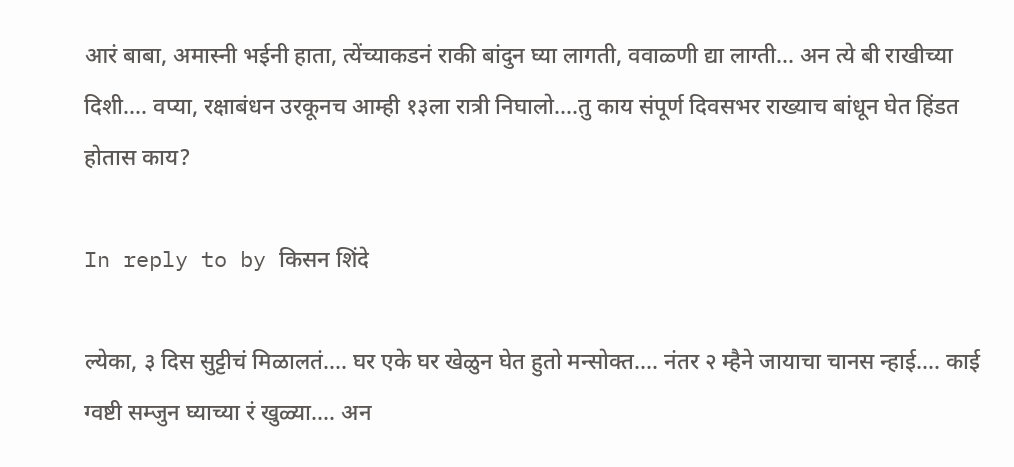आरं बाबा, अमास्नी भईनी हाता, त्येंच्याकडनं राकी बांदुन घ्या लागती, ववाळ्णी द्या लाग्ती... अन त्ये बी राखीच्या दिशी.... वप्या, रक्षाबंधन उरकूनच आम्ही १३ला रात्री निघालो....तु काय संपूर्ण दिवसभर राख्याच बांधून घेत हिंडत होतास काय?

In reply to by किसन शिंदे

ल्येका, ३ दिस सुट्टीचं मिळालतं.... घर एके घर खेळुन घेत हुतो मन्सोक्त.... नंतर २ म्हैने जायाचा चानस न्हाई.... काई ग्वष्टी सम्जुन घ्याच्या रं खुळ्या.... अन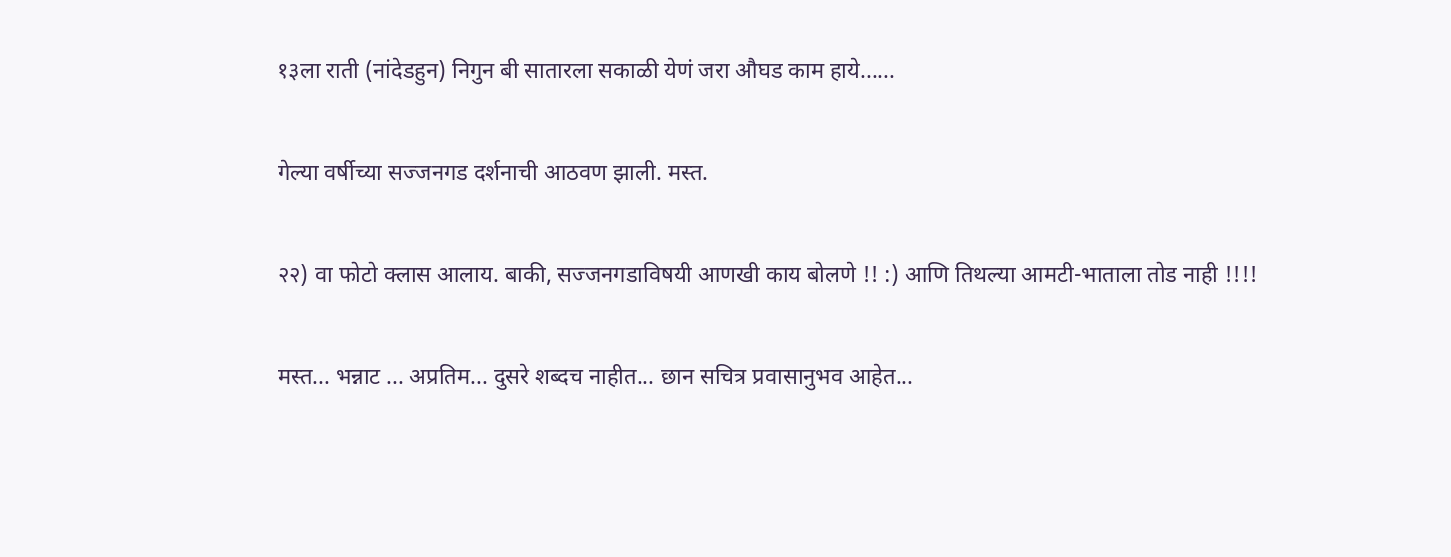१३ला राती (नांदेडहुन) निगुन बी सातारला सकाळी येणं जरा औघड काम हाये......

गेल्या वर्षीच्या सज्जनगड दर्शनाची आठवण झाली. मस्त.

२२) वा फोटो क्लास आलाय. बाकी, सज्जनगडाविषयी आणखी काय बोलणे !! :) आणि तिथल्या आमटी-भाताला तोड नाही !!!!

मस्त... भन्नाट ... अप्रतिम... दुसरे शब्दच नाहीत... छान सचित्र प्रवासानुभव आहेत...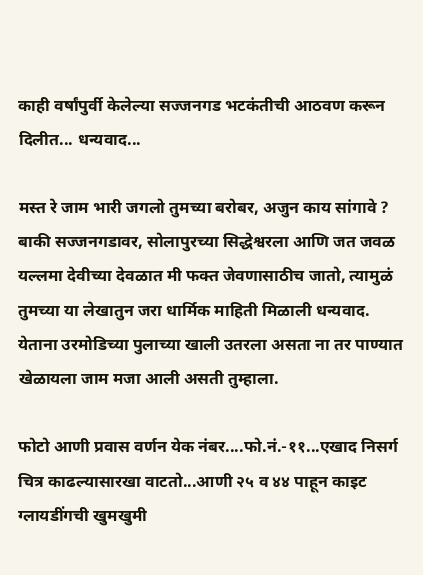काही वर्षांपुर्वी केलेल्या सज्जनगड भटकंतीची आठवण करून दिलीत... धन्यवाद...

मस्त रे जाम भारी जगलो तुमच्या बरोबर, अजुन काय सांगावे ? बाकी सज्जनगडावर, सोलापुरच्या सिद्धेश्वरला आणि जत जवळ यल्लमा देवीच्या देवळात मी फक्त जेवणासाठीच जातो, त्यामुळं तुमच्या या लेखातुन जरा धार्मिक माहिती मिळाली धन्यवाद. येताना उरमोडिच्या पुलाच्या खाली उतरला असता ना तर पाण्यात खेळायला जाम मजा आली असती तुम्हाला.

फोटो आणी प्रवास वर्णन येक नंबर....फो.नं.-११...एखाद निसर्ग चित्र काढल्यासारखा वाटतो...आणी २५ व ४४ पाहून काइट ग्लायडींगची खुमखुमी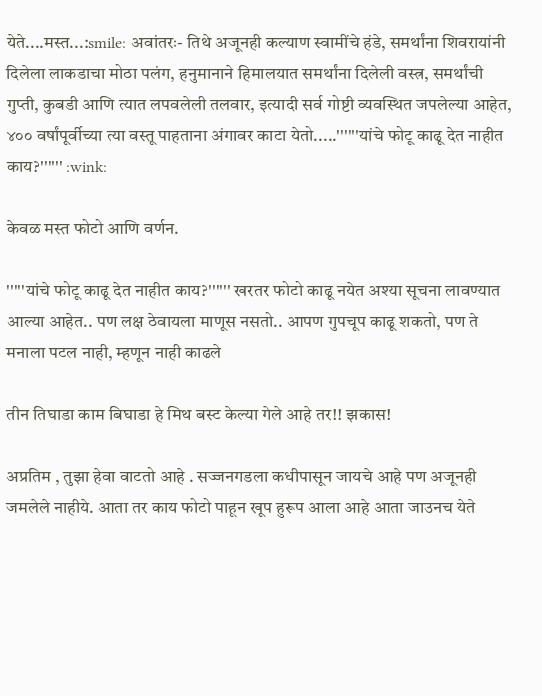येते....मस्त...:smile: अवांतरः- तिथे अजूनही कल्याण स्वामींचे हंडे, समर्थांना शिवरायांनी दिलेला लाकडाचा मोठा पलंग, हनुमानाने हिमालयात समर्थांना दिलेली वस्त्र, समर्थांची गुप्ती, कुबडी आणि त्यात लपवलेली तलवार, इत्यादी सर्व गोष्टी व्यवस्थित जपलेल्या आहेत, ४०० वर्षांपूर्वीच्या त्या वस्तू पाहताना अंगावर काटा येतो.....''''''यांचे फोटू काढू देत नाहीत काय?'''''' :wink:

केवळ मस्त फोटो आणि वर्णन.

'''''यांचे फोटू काढू देत नाहीत काय?'''''' खरतर फोटो काढू नयेत अश्या सूचना लावण्यात आल्या आहेत.. पण लक्ष ठेवायला माणूस नसतो.. आपण गुपचूप काढू शकतो, पण ते मनाला पटल नाही, म्हणून नाही काढले

तीन तिघाडा काम बिघाडा हे मिथ बस्ट केल्या गेले आहे तर!! झकास!

अप्रतिम , तुझा हेवा वाटतो आहे . सज्जनगडला कधीपासून जायचे आहे पण अजूनही जमलेले नाहीये. आता तर काय फोटो पाहून खूप हुरूप आला आहे आता जाउनच येते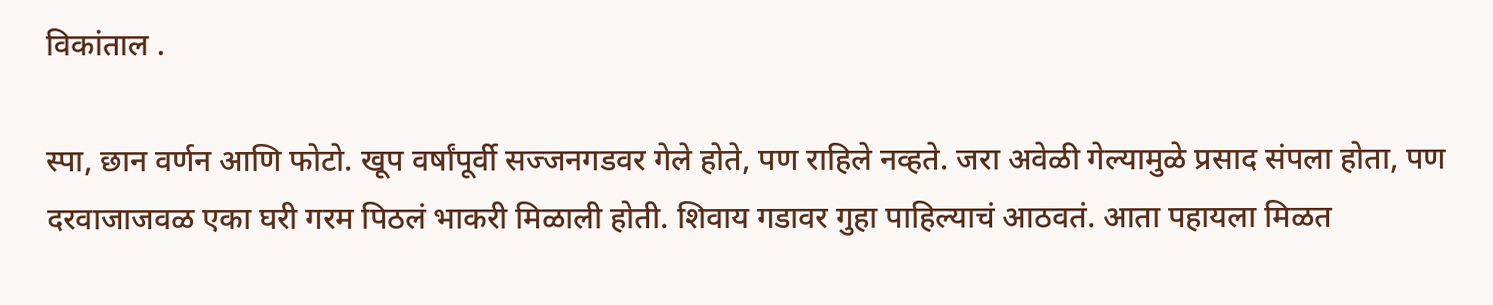विकांताल .

स्पा, छान वर्णन आणि फोटो. खूप वर्षांपूर्वी सज्जनगडवर गेले होते, पण राहिले नव्हते. जरा अवेळी गेल्यामुळे प्रसाद संपला होता, पण दरवाजाजवळ एका घरी गरम पिठलं भाकरी मिळाली होती. शिवाय गडावर गुहा पाहिल्याचं आठवतं. आता पहायला मिळत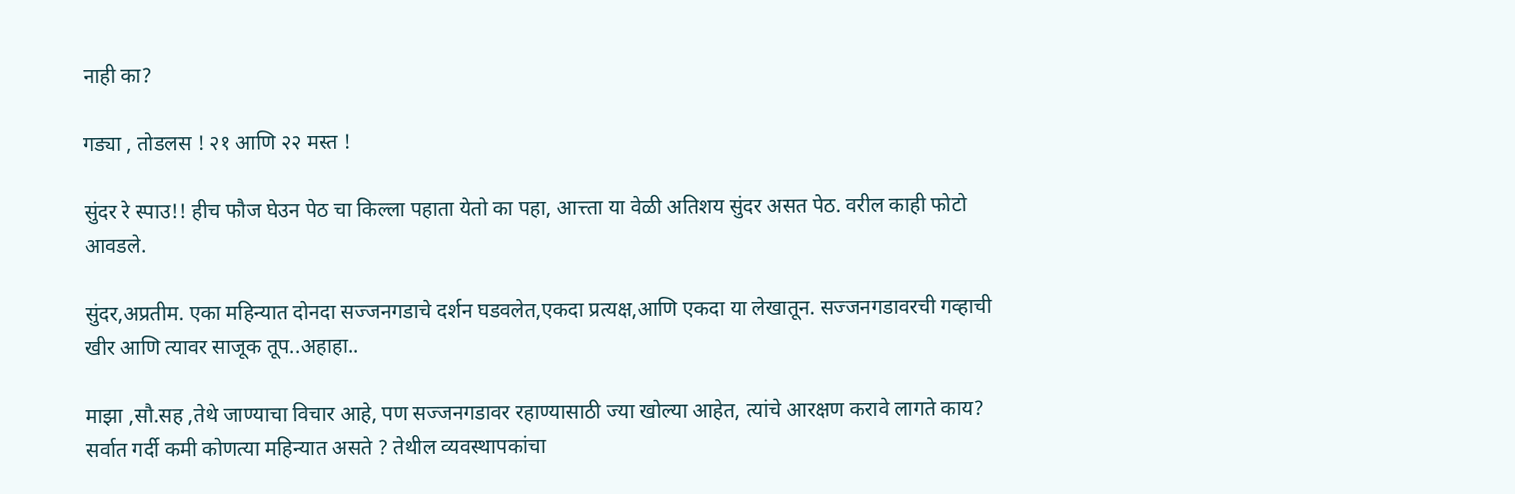नाही का?

गड्या , तोडलस ! २१ आणि २२ मस्त !

सुंदर रे स्पाउ!! हीच फौज घेउन पेठ चा किल्ला पहाता येतो का पहा, आत्त्ता या वेळी अतिशय सुंदर असत पेठ. वरील काही फोटो आवडले.

सुंदर,अप्रतीम. एका महिन्यात दोनदा सज्जनगडाचे दर्शन घडवलेत,एकदा प्रत्यक्ष,आणि एकदा या लेखातून. सज्जनगडावरची गव्हाची खीर आणि त्यावर साजूक तूप..अहाहा..

माझा ,सौ.सह ,तेथे जाण्याचा विचार आहे, पण सज्जनगडावर रहाण्यासाठी ज्या खोल्या आहेत, त्यांचे आरक्षण करावे लागते काय? सर्वात गर्दी कमी कोणत्या महिन्यात असते ? तेथील व्यवस्थापकांचा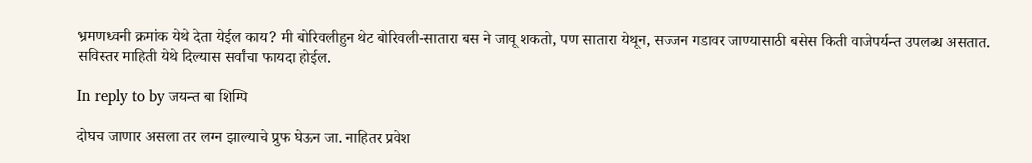भ्रमणध्वनी क्रमांक येथे देता येईल काय? मी बोरिवलीहुन थेट बोरिवली-सातारा बस ने जावू शकतो, पण सातारा येथून, सज्जन गडावर जाण्यासाठी बसेस किती वाजेपर्यन्त उपलब्ध असतात. सविस्तर माहिती येथे दिल्यास सर्वांचा फायदा होईल.

In reply to by जयन्त बा शिम्पि

दोघच जाणार असला तर लग्न झाल्याचे प्रुफ घेऊन जा. नाहितर प्रवेश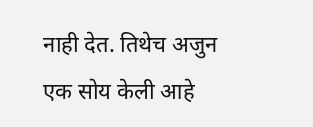नाही देत. तिथेच अजुन एक सोय केली आहे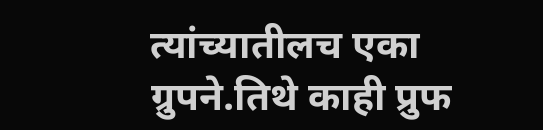त्यांच्यातीलच एका ग्रुपने.तिथे काही प्रुफ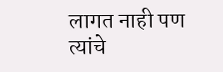लागत नाही पण त्यांचे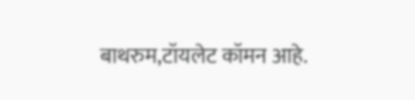बाथरुम,टॉयलेट कॉमन आहे.